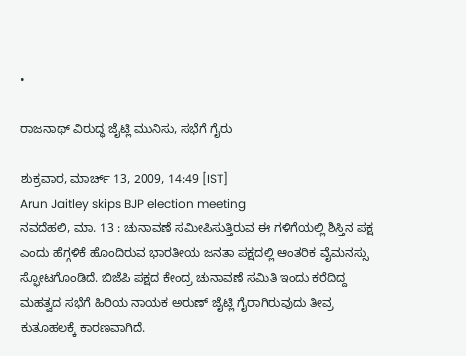•

ರಾಜನಾಥ್ ವಿರುದ್ಧ ಜೈಟ್ಲಿ ಮುನಿಸು, ಸಭೆಗೆ ಗೈರು

ಶುಕ್ರವಾರ, ಮಾರ್ಚ್ 13, 2009, 14:49 [IST]
Arun Jaitley skips BJP election meeting
ನವದೆಹಲಿ, ಮಾ. 13 : ಚುನಾವಣೆ ಸಮೀಪಿಸುತ್ತಿರುವ ಈ ಗಳಿಗೆಯಲ್ಲಿ ಶಿಸ್ತಿನ ಪಕ್ಷ ಎಂದು ಹೆಗ್ಗಳಿಕೆ ಹೊಂದಿರುವ ಭಾರತೀಯ ಜನತಾ ಪಕ್ಷದಲ್ಲಿ ಆಂತರಿಕ ವೈಮನಸ್ಸು ಸ್ಫೋಟಗೊಂಡಿದೆ. ಬಿಜೆಪಿ ಪಕ್ಷದ ಕೇಂದ್ರ ಚುನಾವಣೆ ಸಮಿತಿ ಇಂದು ಕರೆದಿದ್ದ ಮಹತ್ವದ ಸಭೆಗೆ ಹಿರಿಯ ನಾಯಕ ಅರುಣ್ ಜೈಟ್ಲಿ ಗೈರಾಗಿರುವುದು ತೀವ್ರ ಕುತೂಹಲಕ್ಕೆ ಕಾರಣವಾಗಿದೆ.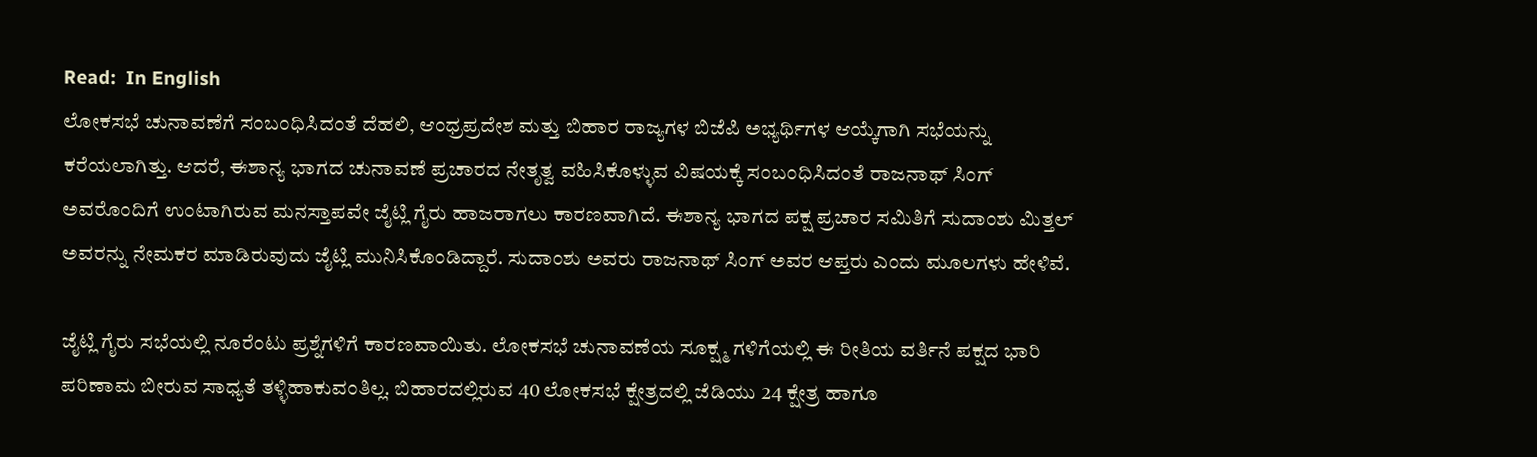Read:  In English
ಲೋಕಸಭೆ ಚುನಾವಣೆಗೆ ಸಂಬಂಧಿಸಿದಂತೆ ದೆಹಲಿ, ಆಂಧ್ರಪ್ರದೇಶ ಮತ್ತು ಬಿಹಾರ ರಾಜ್ಯಗಳ ಬಿಜೆಪಿ ಅಭ್ಯರ್ಥಿಗಳ ಆಯ್ಕೆಗಾಗಿ ಸಭೆಯನ್ನು ಕರೆಯಲಾಗಿತ್ತು. ಆದರೆ, ಈಶಾನ್ಯ ಭಾಗದ ಚುನಾವಣೆ ಪ್ರಚಾರದ ನೇತೃತ್ವ ವಹಿಸಿಕೊಳ್ಳುವ ವಿಷಯಕ್ಕೆ ಸಂಬಂಧಿಸಿದಂತೆ ರಾಜನಾಥ್ ಸಿಂಗ್ ಅವರೊಂದಿಗೆ ಉಂಟಾಗಿರುವ ಮನಸ್ತಾಪವೇ ಜೈಟ್ಲಿ ಗೈರು ಹಾಜರಾಗಲು ಕಾರಣವಾಗಿದೆ. ಈಶಾನ್ಯ ಭಾಗದ ಪಕ್ಷ ಪ್ರಚಾರ ಸಮಿತಿಗೆ ಸುದಾಂಶು ಮಿತ್ತಲ್ ಅವರನ್ನು ನೇಮಕರ ಮಾಡಿರುವುದು ಜೈಟ್ಲಿ ಮುನಿಸಿಕೊಂಡಿದ್ದಾರೆ. ಸುದಾಂಶು ಅವರು ರಾಜನಾಥ್ ಸಿಂಗ್ ಅವರ ಆಪ್ತರು ಎಂದು ಮೂಲಗಳು ಹೇಳಿವೆ.

ಜೈಟ್ಲಿ ಗೈರು ಸಭೆಯಲ್ಲಿ ನೂರೆಂಟು ಪ್ರಶ್ನೆಗಳಿಗೆ ಕಾರಣವಾಯಿತು. ಲೋಕಸಭೆ ಚುನಾವಣೆಯ ಸೂಕ್ಷ್ಮ ಗಳಿಗೆಯಲ್ಲಿ ಈ ರೀತಿಯ ವರ್ತಿನೆ ಪಕ್ಷದ ಭಾರಿ ಪರಿಣಾಮ ಬೀರುವ ಸಾಧ್ಯತೆ ತಳ್ಳಿಹಾಕುವಂತಿಲ್ಲ. ಬಿಹಾರದಲ್ಲಿರುವ 40 ಲೋಕಸಭೆ ಕ್ಷೇತ್ರದಲ್ಲಿ ಜೆಡಿಯು 24 ಕ್ಷೇತ್ರ ಹಾಗೂ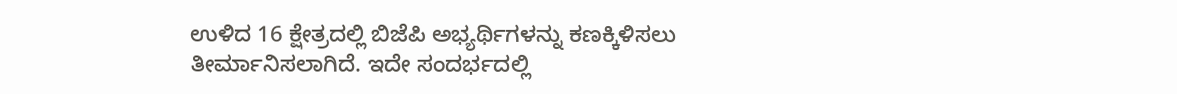ಉಳಿದ 16 ಕ್ಷೇತ್ರದಲ್ಲಿ ಬಿಜೆಪಿ ಅಭ್ಯರ್ಥಿಗಳನ್ನು ಕಣಕ್ಕಿಳಿಸಲು ತೀರ್ಮಾನಿಸಲಾಗಿದೆ. ಇದೇ ಸಂದರ್ಭದಲ್ಲಿ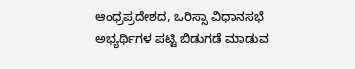ಆಂಧ್ರಪ್ರದೇಶದ, ಒರಿಸ್ಸಾ ವಿಧಾನಸಭೆ ಅಭ್ಯರ್ಥಿಗಳ ಪಟ್ಟಿ ಬಿಡುಗಡೆ ಮಾಡುವ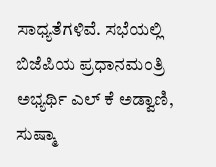ಸಾಧ್ಯತೆಗಳಿವೆ. ಸಭೆಯಲ್ಲಿ ಬಿಜೆಪಿಯ ಪ್ರಧಾನಮಂತ್ರಿ ಅಭ್ಯರ್ಥಿ ಎಲ್ ಕೆ ಅಡ್ವಾಣಿ, ಸುಷ್ಮಾ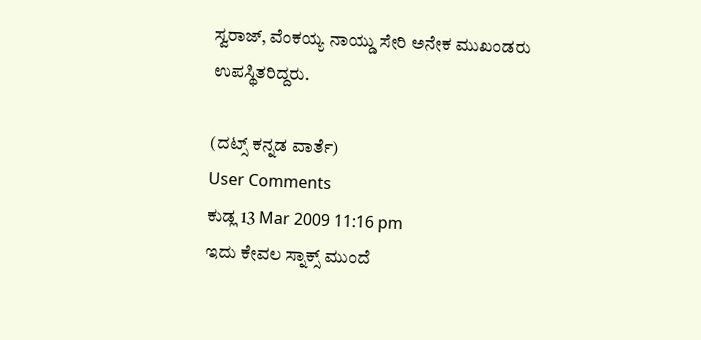ಸ್ವರಾಜ್, ವೆಂಕಯ್ಯ ನಾಯ್ಡು ಸೇರಿ ಅನೇಕ ಮುಖಂಡರು ಉಪಸ್ಥಿತರಿದ್ದರು.

(ದಟ್ಸ್ ಕನ್ನಡ ವಾರ್ತೆ)
User Comments
ಕುಡ್ಲ 13 Mar 2009 11:16 pm
ಇದು ಕೇವಲ ಸ್ನಾಕ್ಸ್ ಮುಂದೆ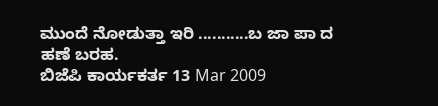ಮುಂದೆ ನೋಡುತ್ತಾ ಇರಿ ...........ಬ ಜಾ ಪಾ ದ ಹಣೆ ಬರಹ.
ಬಿಜೆಪಿ ಕಾರ್ಯಕರ್ತ 13 Mar 2009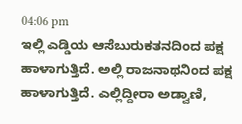04:06 pm
ಇಲ್ಲಿ ಎಡ್ಡಿಯ ಆಸೆಬುರುಕತನದಿಂದ ಪಕ್ಷ ಹಾಳಾಗುತ್ತಿದೆ. ಅಲ್ಲಿ ರಾಜನಾಥನಿಂದ ಪಕ್ಷ ಹಾಳಾಗುತ್ತಿದೆ. ಎಲ್ಲಿದ್ದೀರಾ ಅಡ್ವಾಣಿ,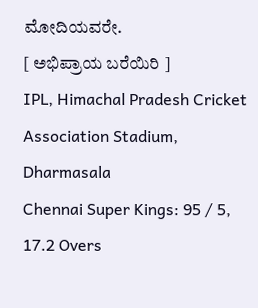ಮೋದಿಯವರೇ.
[ ಅಭಿಪ್ರಾಯ ಬರೆಯಿರಿ ]
IPL, Himachal Pradesh Cricket Association Stadium, Dharmasala
Chennai Super Kings: 95 / 5, 17.2 Overs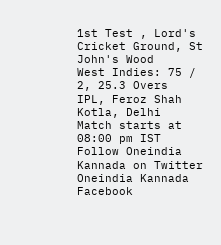1st Test , Lord's Cricket Ground, St John's Wood
West Indies: 75 / 2, 25.3 Overs
IPL, Feroz Shah Kotla, Delhi
Match starts at 08:00 pm IST
Follow Oneindia Kannada on Twitter
Oneindia Kannada Facebook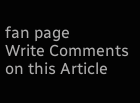fan page
Write Comments on this Article